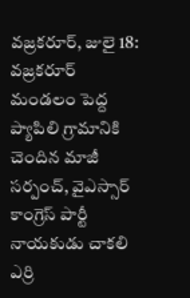వజ్రకరూర్, జులై 18:
వజ్రకరూర్ మండలం పెద్ద ప్యాపిలి గ్రామానికి చెందిన మాజీ సర్పంచ్, వైఎస్సార్ కాంగ్రెస్ పార్టీ నాయకుడు చాకలి ఎర్రి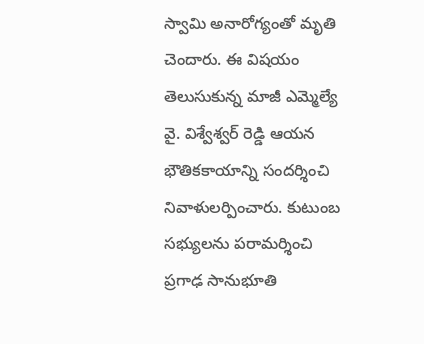స్వామి అనారోగ్యంతో మృతి చెందారు. ఈ విషయం తెలుసుకున్న మాజీ ఎమ్మెల్యే వై. విశ్వేశ్వర్ రెడ్డి ఆయన భౌతికకాయాన్ని సందర్శించి నివాళులర్పించారు. కుటుంబ సభ్యులను పరామర్శించి ప్రగాఢ సానుభూతి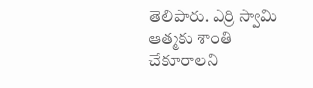తెలిపారు. ఎర్రి స్వామి ఆత్మకు శాంతి చేకూరాలని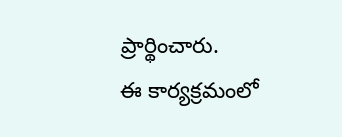ప్రార్థించారు.
ఈ కార్యక్రమంలో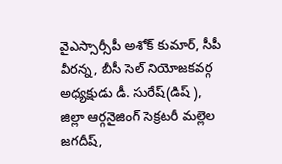వైఎస్సార్సీపీ అశోక్ కుమార్, సీపీ వీరన్న, బీసీ సెల్ నియోజకవర్గ అధ్యక్షుడు డీ. సురేష్(డిష్ ), జిల్లా ఆర్గనైజింగ్ సెక్రటరీ మల్లెల జగదీష్,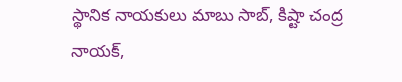స్థానిక నాయకులు మాబు సాబ్, కిష్టా చంద్ర నాయక్,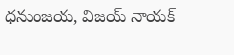ధనుంజయ, విజయ్ నాయక్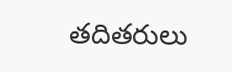తదితరులు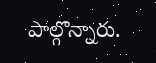పాల్గొన్నారు.